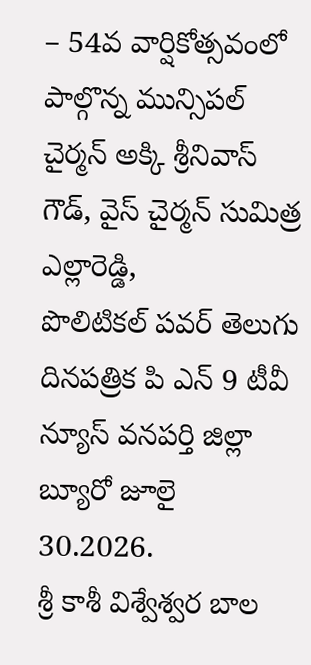– 54వ వార్షికోత్సవంలో పాల్గొన్న మున్సిపల్ చైర్మన్ అక్కి శ్రీనివాస్ గౌడ్, వైస్ చైర్మన్ సుమిత్ర ఎల్లారెడ్డి,
పొలిటికల్ పవర్ తెలుగు దినపత్రిక పి ఎన్ 9 టీవీ న్యూస్ వనపర్తి జిల్లా బ్యూరో జూలై 30.2026.
శ్రీ కాశీ విశ్వేశ్వర బాల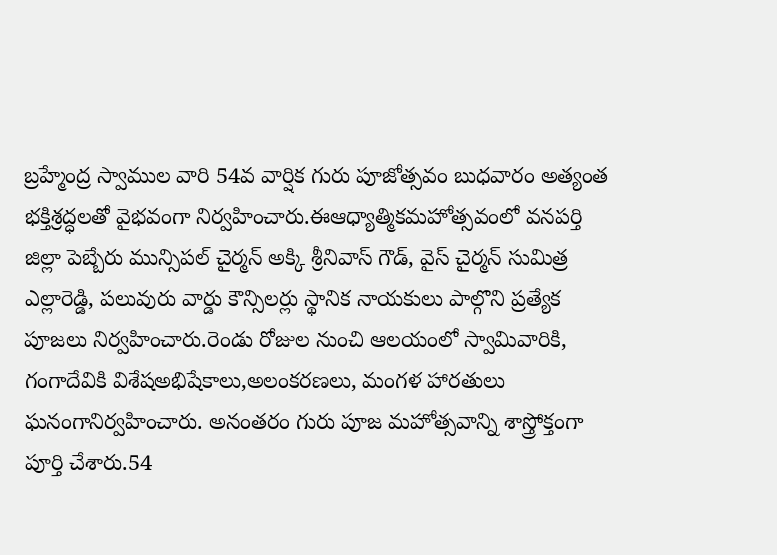బ్రహ్మేంద్ర స్వాముల వారి 54వ వార్షిక గురు పూజోత్సవం బుధవారం అత్యంత భక్తిశ్రద్ధలతో వైభవంగా నిర్వహించారు.ఈఆధ్యాత్మికమహోత్సవంలో వనపర్తి జిల్లా పెబ్బేరు మున్సిపల్ చైర్మన్ అక్కి శ్రీనివాస్ గౌడ్, వైస్ చైర్మన్ సుమిత్ర ఎల్లారెడ్డి, పలువురు వార్డు కౌన్సిలర్లు స్థానిక నాయకులు పాల్గొని ప్రత్యేక పూజలు నిర్వహించారు.రెండు రోజుల నుంచి ఆలయంలో స్వామివారికి, గంగాదేవికి విశేషఅభిషేకాలు,అలంకరణలు, మంగళ హారతులు ఘనంగానిర్వహించారు. అనంతరం గురు పూజ మహోత్సవాన్ని శాస్త్రోక్తంగా పూర్తి చేశారు.54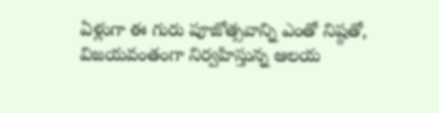ఏళ్లుగా ఈ గురు పూజోత్సవాన్ని ఎంతో నిష్ఠతో, విజయవంతంగా నిర్వహిస్తున్న ఆలయ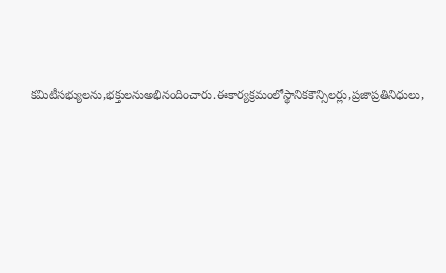కమిటీసభ్యులను,భక్తులనుఅభినందించారు.ఈకార్యక్రమంలోస్థానికకౌన్సిలర్లు,ప్రజాప్రతినిధులు,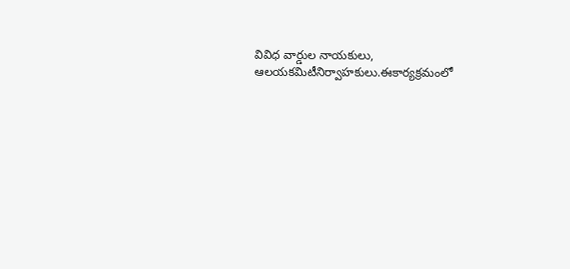వివిధ వార్డుల నాయకులు, ఆలయకమిటీనిర్వాహకులు.ఈకార్యక్రమంలో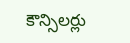కౌన్సిలర్లు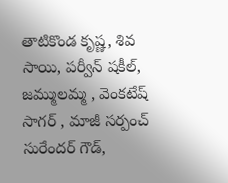తాటికొండ కృష్ణ, శివ సాయి, పర్వీన్ షకీల్, జమ్ములమ్మ , వెంకటేష్ సాగర్ , మాజీ సర్పంచ్ సురేందర్ గౌడ్,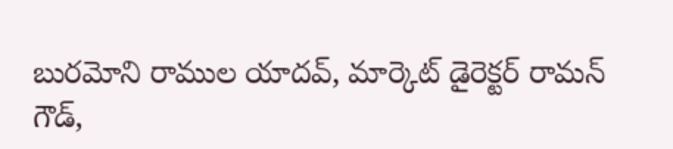బురమోని రాముల యాదవ్, మార్కెట్ డైరెక్టర్ రామన్ గౌడ్,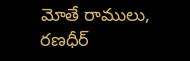మోతే రాములు, రణధీర్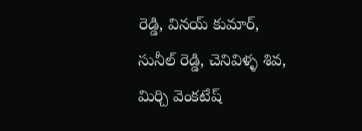రెడ్డి, వినయ్ కుమార్, సునీల్ రెడ్డి, చెనివిళ్ళ శివ, మిర్చి వెంకటేష్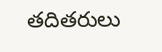తదితరులు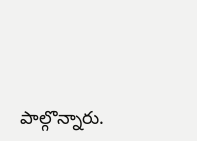పాల్గొన్నారు.